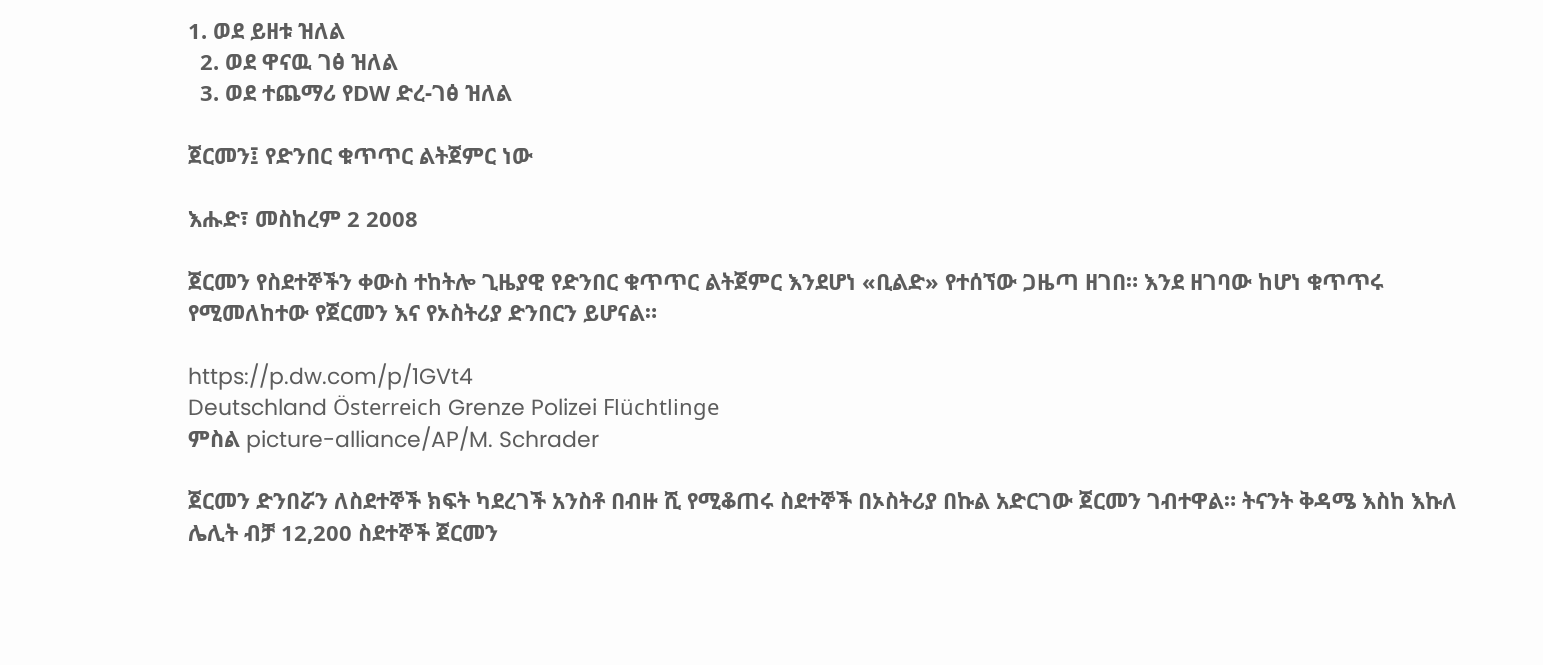1. ወደ ይዘቱ ዝለል
  2. ወደ ዋናዉ ገፅ ዝለል
  3. ወደ ተጨማሪ የDW ድረ-ገፅ ዝለል

ጀርመን፤ የድንበር ቁጥጥር ልትጀምር ነው

እሑድ፣ መስከረም 2 2008

ጀርመን የስደተኞችን ቀውስ ተከትሎ ጊዜያዊ የድንበር ቁጥጥር ልትጀምር እንደሆነ «ቢልድ» የተሰኘው ጋዜጣ ዘገበ። እንደ ዘገባው ከሆነ ቁጥጥሩ የሚመለከተው የጀርመን እና የኦስትሪያ ድንበርን ይሆናል።

https://p.dw.com/p/1GVt4
Deutschland Österreich Grenze Polizei Flüchtlinge
ምስል picture-alliance/AP/M. Schrader

ጀርመን ድንበሯን ለስደተኞች ክፍት ካደረገች አንስቶ በብዙ ሺ የሚቆጠሩ ስደተኞች በኦስትሪያ በኩል አድርገው ጀርመን ገብተዋል። ትናንት ቅዳሜ እስከ እኩለ ሌሊት ብቻ 12,200 ስደተኞች ጀርመን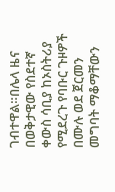ገብተዋል።በሌላ ዜና በወቅታዊው የስደተኛ ቀውስ ሳቢያ ከኦስትሪያ የሚደረጉ የባቡር ጉዞዎች በሙሉ ወደ ጀርመን መግባት ማቆማቸውን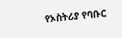የኦስትሪያ የባቡር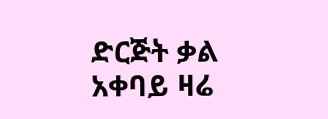ድርጅት ቃል አቀባይ ዛሬ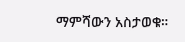ማምሻውን አስታወቁ።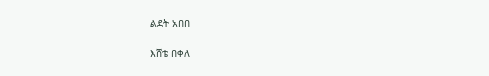ልደት አበበ

እሸቴ በቀለ